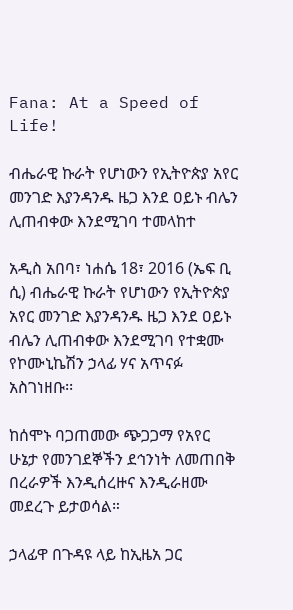Fana: At a Speed of Life!

ብሔራዊ ኩራት የሆነውን የኢትዮጵያ አየር መንገድ እያንዳንዱ ዜጋ እንደ ዐይኑ ብሌን ሊጠብቀው እንደሚገባ ተመላከተ

አዲስ አበባ፣ ነሐሴ 18፣ 2016 (ኤፍ ቢ ሲ) ብሔራዊ ኩራት የሆነውን የኢትዮጵያ አየር መንገድ እያንዳንዱ ዜጋ እንደ ዐይኑ ብሌን ሊጠብቀው እንደሚገባ የተቋሙ የኮሙኒኬሽን ኃላፊ ሃና አጥናፉ አስገነዘቡ፡፡

ከሰሞኑ ባጋጠመው ጭጋጋማ የአየር ሁኔታ የመንገደኞችን ደኅንነት ለመጠበቅ በረራዎች እንዲሰረዙና እንዲራዘሙ መደረጉ ይታወሳል።

ኃላፊዋ በጉዳዩ ላይ ከኢዜአ ጋር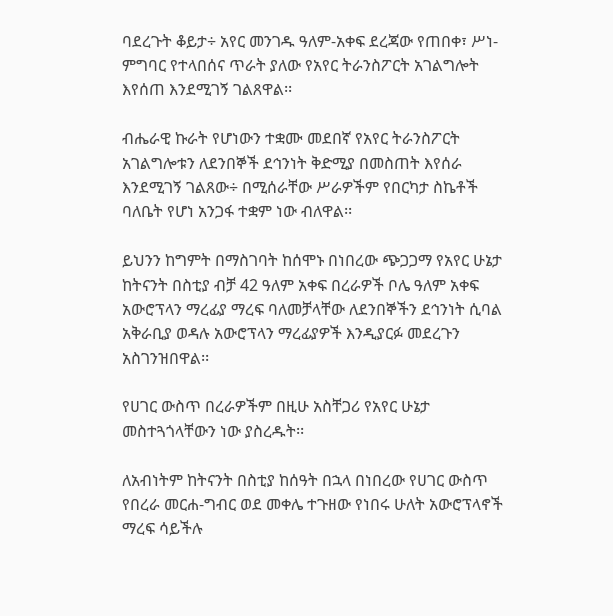ባደረጉት ቆይታ÷ አየር መንገዱ ዓለም-አቀፍ ደረጃው የጠበቀ፣ ሥነ-ምግባር የተላበሰና ጥራት ያለው የአየር ትራንስፖርት አገልግሎት እየሰጠ እንደሚገኝ ገልጸዋል፡፡

ብሔራዊ ኩራት የሆነውን ተቋሙ መደበኛ የአየር ትራንስፖርት አገልግሎቱን ለደንበኞች ደኅንነት ቅድሚያ በመስጠት እየሰራ እንደሚገኝ ገልጸው÷ በሚሰራቸው ሥራዎችም የበርካታ ስኬቶች ባለቤት የሆነ አንጋፋ ተቋም ነው ብለዋል፡፡

ይህንን ከግምት በማስገባት ከሰሞኑ በነበረው ጭጋጋማ የአየር ሁኔታ ከትናንት በስቲያ ብቻ 42 ዓለም አቀፍ በረራዎች ቦሌ ዓለም አቀፍ አውሮፕላን ማረፊያ ማረፍ ባለመቻላቸው ለደንበኞችን ደኅንነት ሲባል አቅራቢያ ወዳሉ አውሮፕላን ማረፊያዎች እንዲያርፉ መደረጉን አስገንዝበዋል፡፡

የሀገር ውስጥ በረራዎችም በዚሁ አስቸጋሪ የአየር ሁኔታ መስተጓጎላቸውን ነው ያስረዱት፡፡

ለአብነትም ከትናንት በስቲያ ከሰዓት በኋላ በነበረው የሀገር ውስጥ የበረራ መርሐ-ግብር ወደ መቀሌ ተጉዘው የነበሩ ሁለት አውሮፕላኖች ማረፍ ሳይችሉ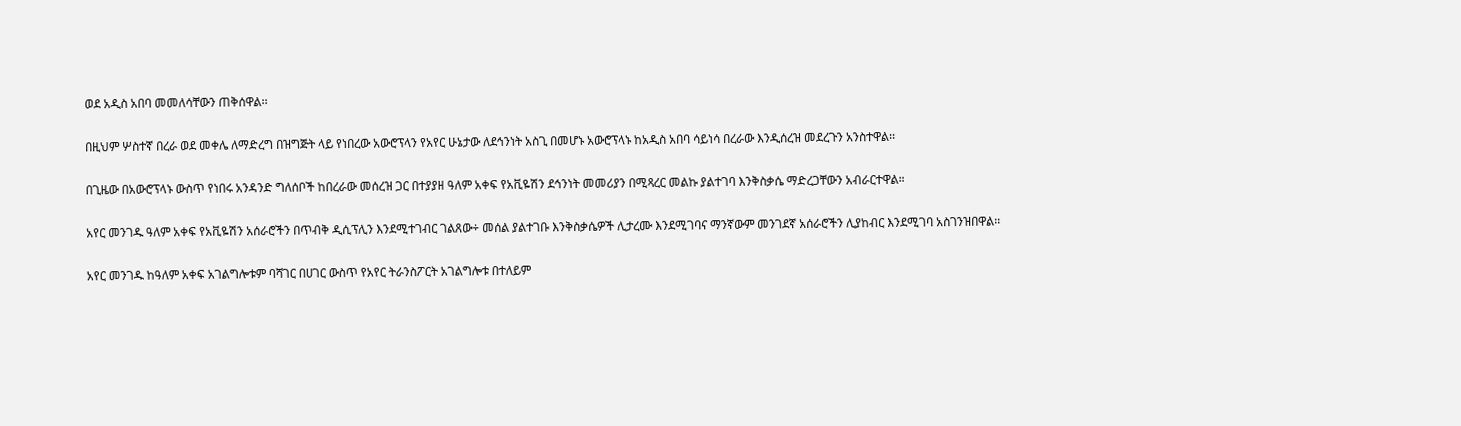ወደ አዲስ አበባ መመለሳቸውን ጠቅሰዋል፡፡

በዚህም ሦስተኛ በረራ ወደ መቀሌ ለማድረግ በዝግጅት ላይ የነበረው አውሮፕላን የአየር ሁኔታው ለደኅንነት አስጊ በመሆኑ አውሮፕላኑ ከአዲስ አበባ ሳይነሳ በረራው እንዲሰረዝ መደረጉን አንስተዋል፡፡

በጊዜው በአውሮፕላኑ ውስጥ የነበሩ አንዳንድ ግለሰቦች ከበረራው መሰረዝ ጋር በተያያዘ ዓለም አቀፍ የአቪዬሽን ደኅንነት መመሪያን በሚጻረር መልኩ ያልተገባ እንቅስቃሴ ማድረጋቸውን አብራርተዋል።

አየር መንገዱ ዓለም አቀፍ የአቪዬሽን አሰራሮችን በጥብቅ ዲሲፕሊን እንደሚተገብር ገልጸው÷ መሰል ያልተገቡ እንቅስቃሴዎች ሊታረሙ እንደሚገባና ማንኛውም መንገደኛ አሰራሮችን ሊያከብር እንደሚገባ አስገንዝበዋል፡፡

አየር መንገዱ ከዓለም አቀፍ አገልግሎቱም ባሻገር በሀገር ውስጥ የአየር ትራንስፖርት አገልግሎቱ በተለይም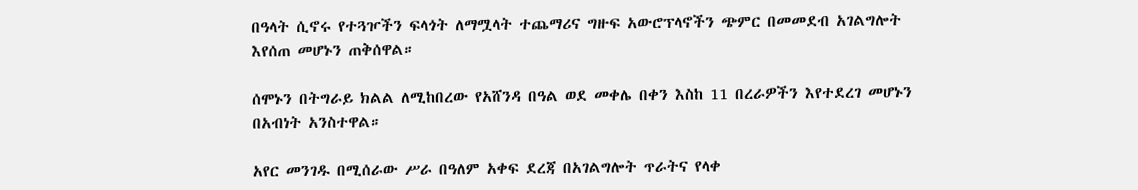በዓላት ሲኖሩ የተጓዦችን ፍላጎት ለማሟላት ተጨማሪና ግዙፍ አውሮፕላኖችን ጭምር በመመደብ አገልግሎት እየሰጠ መሆኑን ጠቅሰዋል።

ሰሞኑን በትግራይ ክልል ለሚከበረው የአሸንዳ በዓል ወደ መቀሌ በቀን እስከ 11 በረራዎችን እየተደረገ መሆኑን በአብነት አንስተዋል።

አየር መንገዱ በሚሰራው ሥራ በዓለም አቀፍ ደረጃ በአገልግሎት ጥራትና የላቀ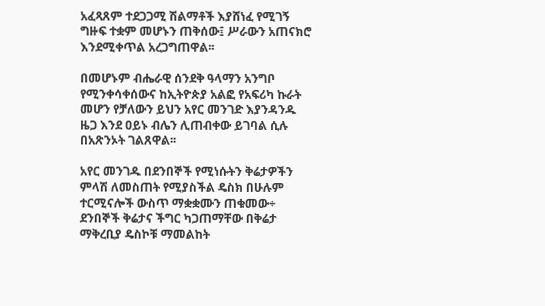አፈጻጸም ተደጋጋሚ ሽልማቶች እያሸነፈ የሚገኝ ግዙፍ ተቋም መሆኑን ጠቅሰው፤ ሥራውን አጠናክሮ እንደሚቀጥል አረጋግጠዋል፡፡

በመሆኑም ብሔራዊ ሰንደቅ ዓላማን አንግቦ የሚንቀሳቀሰውና ከኢትዮጵያ አልፎ የአፍሪካ ኩራት መሆን የቻለውን ይህን አየር መንገድ እያንዳንዱ ዜጋ እንደ ዐይኑ ብሌን ሊጠብቀው ይገባል ሲሉ በአጽንኦት ገልጸዋል፡፡

አየር መንገዱ በደንበኞች የሚነሱትን ቅሬታዎችን ምላሽ ለመስጠት የሚያስችል ዴስክ በሁሉም ተርሚናሎች ውስጥ ማቋቋሙን ጠቁመው÷ ደንበኞች ቅሬታና ችግር ካጋጠማቸው በቅሬታ ማቅረቢያ ዴስኮቹ ማመልከት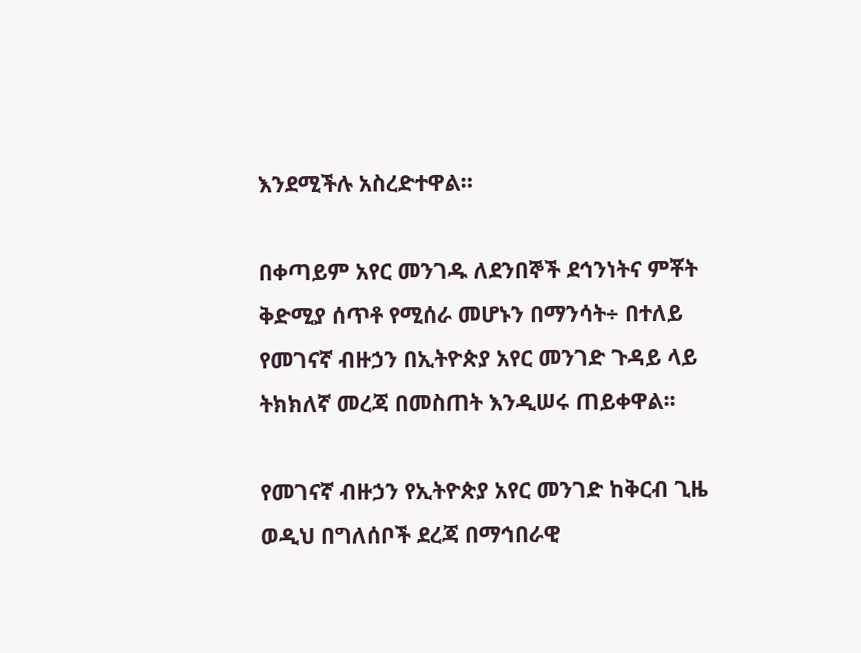እንደሚችሉ አስረድተዋል።

በቀጣይም አየር መንገዱ ለደንበኞች ደኅንነትና ምቾት ቅድሚያ ሰጥቶ የሚሰራ መሆኑን በማንሳት÷ በተለይ የመገናኛ ብዙኃን በኢትዮጵያ አየር መንገድ ጉዳይ ላይ ትክክለኛ መረጃ በመስጠት እንዲሠሩ ጠይቀዋል፡፡

የመገናኛ ብዙኃን የኢትዮጵያ አየር መንገድ ከቅርብ ጊዜ ወዲህ በግለሰቦች ደረጃ በማኅበራዊ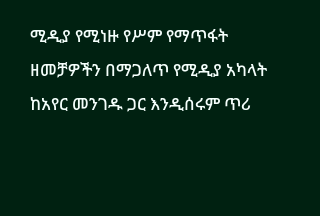ሚዲያ የሚነዙ የሥም የማጥፋት ዘመቻዎችን በማጋለጥ የሚዲያ አካላት ከአየር መንገዱ ጋር እንዲሰሩም ጥሪ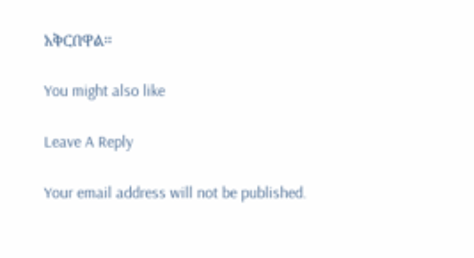አቅርበዋል።

You might also like

Leave A Reply

Your email address will not be published.